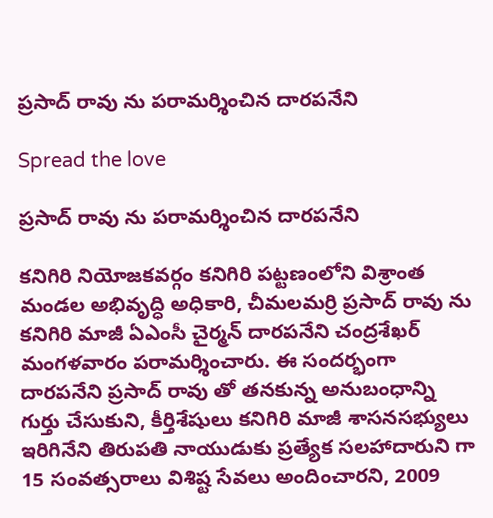ప్రసాద్ రావు ను పరామర్శించిన దారపనేని

Spread the love

ప్రసాద్ రావు ను పరామర్శించిన దారపనేని

కనిగిరి నియోజకవర్గం కనిగిరి పట్టణంలోని విశ్రాంత మండల అభివృద్ధి అధికారి, చీమలమర్రి ప్రసాద్ రావు ను కనిగిరి మాజీ ఏఎంసీ చైర్మన్ దారపనేని చంద్రశేఖర్ మంగళవారం పరామర్శించారు. ఈ సందర్భంగా దారపనేని ప్రసాద్ రావు తో తనకున్న అనుబంధాన్ని గుర్తు చేసుకుని, కీర్తిశేషులు కనిగిరి మాజీ శాసనసభ్యులు ఇరిగినేని తిరుపతి నాయుడుకు ప్రత్యేక సలహాదారుని గా 15 సంవత్సరాలు విశిష్ట సేవలు అందించారని, 2009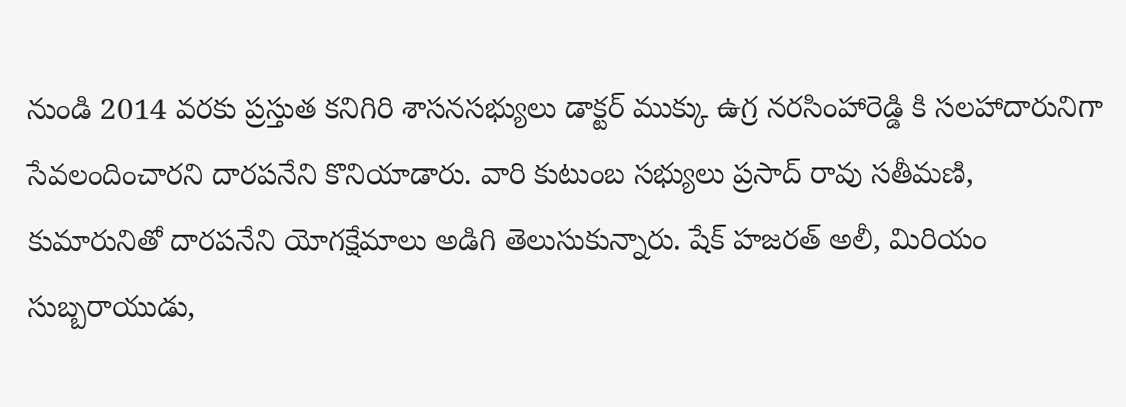నుండి 2014 వరకు ప్రస్తుత కనిగిరి శాసనసభ్యులు డాక్టర్ ముక్కు ఉగ్ర నరసింహారెడ్డి కి సలహాదారునిగా సేవలందించారని దారపనేని కొనియాడారు. వారి కుటుంబ సభ్యులు ప్రసాద్ రావు సతీమణి, కుమారునితో దారపనేని యోగక్షేమాలు అడిగి తెలుసుకున్నారు. షేక్ హజరత్ అలీ, మిరియం సుబ్బరాయుడు,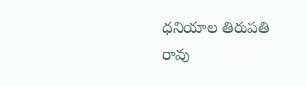ధనియాల తిరుపతి రావు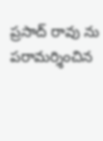ప్రసాద్ రావు ను పరామర్శించిన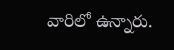వారిలో ఉన్నారు.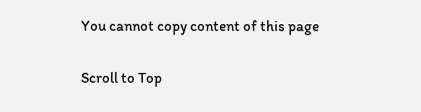You cannot copy content of this page

Scroll to Top